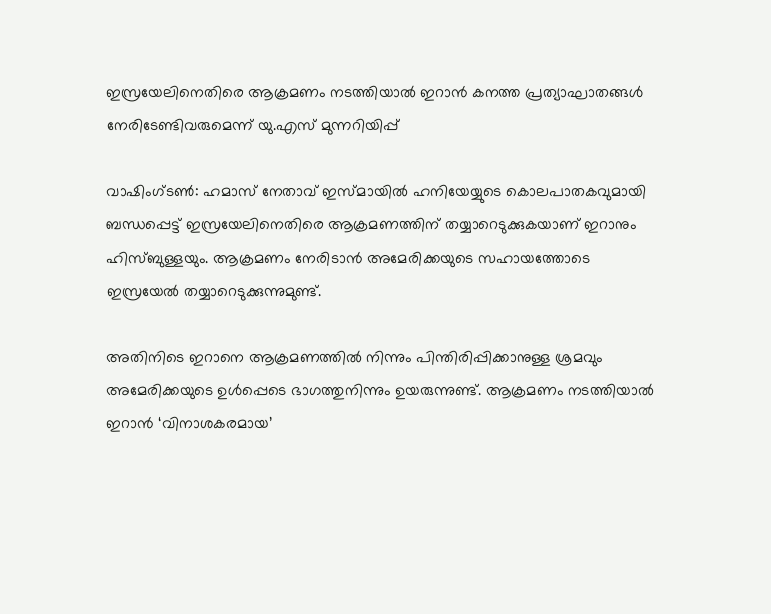ഇസ്രയേലിനെതിരെ ആക്രമണം നടത്തിയാല്‍ ഇറാന്‍ കനത്ത പ്രത്യാഘാതങ്ങള്‍ നേരിടേണ്ടിവരുമെന്ന് യു.എസ് മുന്നറിയിപ്പ്

വാഷിംഗ്ടണ്‍: ഹമാസ് നേതാവ് ഇസ്മായില്‍ ഹനിയേയ്യുടെ കൊലപാതകവുമായി ബന്ധപ്പെട്ട് ഇസ്രയേലിനെതിരെ ആക്രമണത്തിന് തയ്യാറെടുക്കുകയാണ് ഇറാനും ഹിസ്ബുള്ളയും. ആക്രമണം നേരിടാന്‍ അമേരിക്കയുടെ സഹായത്തോടെ ഇസ്രയേല്‍ തയ്യാറെടുക്കുന്നുമുണ്ട്.

അതിനിടെ ഇറാനെ ആക്രമണത്തില്‍ നിന്നും പിന്തിരിപ്പിക്കാനുള്ള ശ്രമവും അമേരിക്കയുടെ ഉള്‍പ്പെടെ ഭാഗത്തുനിന്നും ഉയരുന്നുണ്ട്. ആക്രമണം നടത്തിയാല്‍ ഇറാന്‍ ‘വിനാശകരമായ’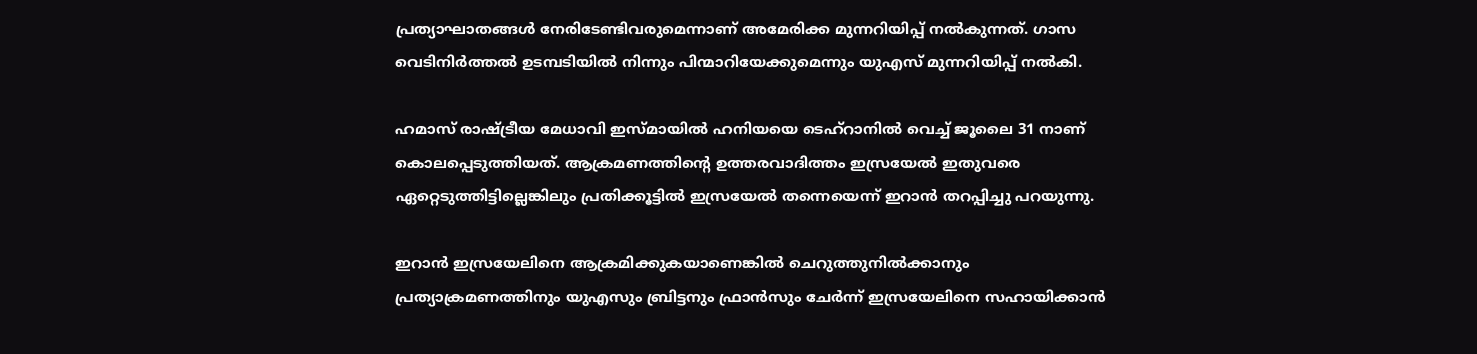പ്രത്യാഘാതങ്ങള്‍ നേരിടേണ്ടിവരുമെന്നാണ് അമേരിക്ക മുന്നറിയിപ്പ് നല്‍കുന്നത്. ഗാസ വെടിനിര്‍ത്തല്‍ ഉടമ്പടിയില്‍ നിന്നും പിന്മാറിയേക്കുമെന്നും യുഎസ് മുന്നറിയിപ്പ് നല്‍കി.

ഹമാസ് രാഷ്ട്രീയ മേധാവി ഇസ്മായില്‍ ഹനിയയെ ടെഹ്റാനില്‍ വെച്ച് ജൂലൈ 31 നാണ് കൊലപ്പെടുത്തിയത്. ആക്രമണത്തിന്റെ ഉത്തരവാദിത്തം ഇസ്രയേല്‍ ഇതുവരെ ഏറ്റെടുത്തിട്ടില്ലെങ്കിലും പ്രതിക്കൂട്ടില്‍ ഇസ്രയേല്‍ തന്നെയെന്ന് ഇറാന്‍ തറപ്പിച്ചു പറയുന്നു.

ഇറാന്‍ ഇസ്രയേലിനെ ആക്രമിക്കുകയാണെങ്കില്‍ ചെറുത്തുനില്‍ക്കാനും പ്രത്യാക്രമണത്തിനും യുഎസും ബ്രിട്ടനും ഫ്രാന്‍സും ചേര്‍ന്ന് ഇസ്രയേലിനെ സഹായിക്കാന്‍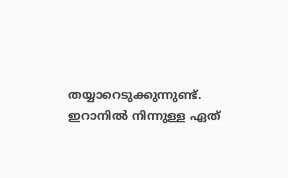തയ്യാറെടുക്കുന്നുണ്ട്. ഇറാനില്‍ നിന്നുള്ള ഏത്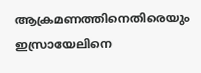ആക്രമണത്തിനെതിരെയും ഇസ്രായേലിനെ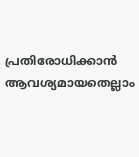പ്രതിരോധിക്കാന്‍ ആവശ്യമായതെല്ലാം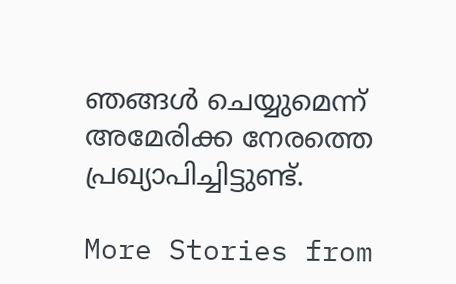ഞങ്ങള്‍ ചെയ്യുമെന്ന് അമേരിക്ക നേരത്തെ പ്രഖ്യാപിച്ചിട്ടുണ്ട്.

More Stories from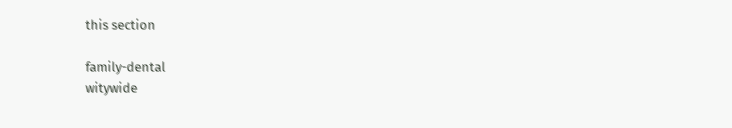this section

family-dental
witywide